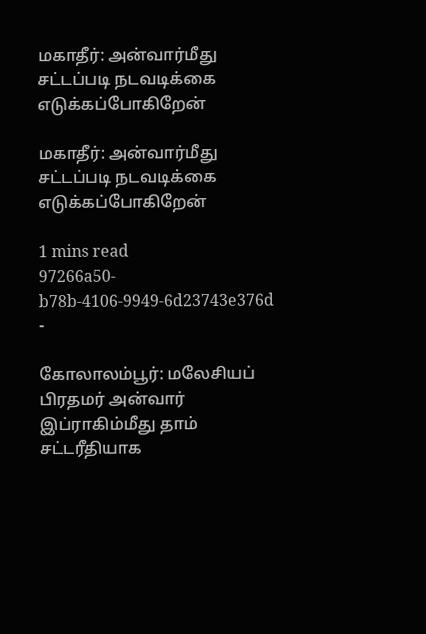மகாதீர்: அன்வார்மீது சட்டப்படி நடவடிக்கை எடுக்கப்போகிறேன்

மகாதீர்: அன்வார்மீது சட்டப்படி நடவடிக்கை எடுக்கப்போகிறேன்

1 mins read
97266a50-b78b-4106-9949-6d23743e376d
-

கோலாலம்பூர்: மலேசியப் பிரதமர் அன்வார் இப்ராகிம்மீது தாம் சட்டரீதியாக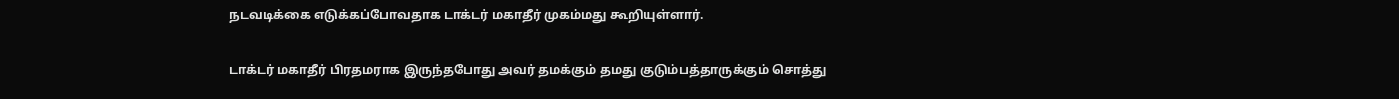நடவடிக்கை எடுக்கப்போவதாக டாக்டர் மகாதீர் முகம்மது கூறியுள்ளார்.

டாக்டர் மகாதீர் பிரதமராக இருந்தபோது அவர் தமக்கும் தமது குடும்பத்தாருக்கும் சொத்து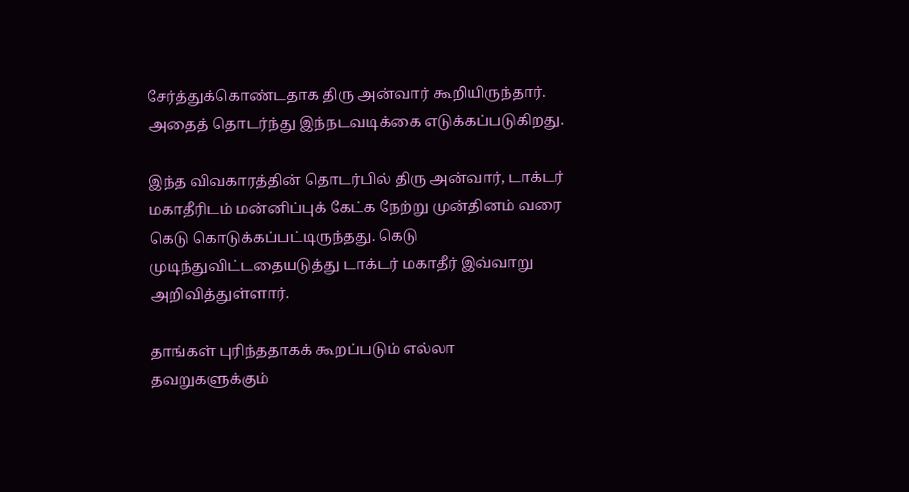சேர்த்துக்கொண்டதாக திரு அன்வார் கூறியிருந்தார். அதைத் தொடர்ந்து இந்நடவடிக்கை எடுக்கப்படுகிறது.

இந்த விவகாரத்தின் தொடர்பில் திரு அன்வார், டாக்டர் மகாதீரிடம் மன்னிப்புக் கேட்க நேற்று முன்தினம் வரை கெடு கொடுக்கப்பட்டிருந்தது. கெடு முடிந்துவிட்டதையடுத்து டாக்டர் மகாதீர் இவ்வாறு அறிவித்துள்ளார்.

தாங்கள் புரிந்ததாகக் கூறப்படும் எல்லா தவறுகளுக்கும்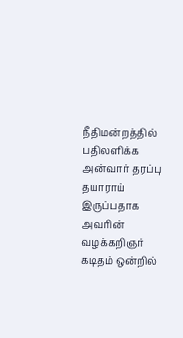நீதிமன்றத்தில் பதிலளிக்க அன்வார் தரப்பு தயாராய் இருப்பதாக அவரின் வழக்கறிஞர் கடிதம் ஒன்றில்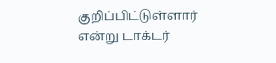குறிப்பிட்டுள்ளார் என்று டாக்டர்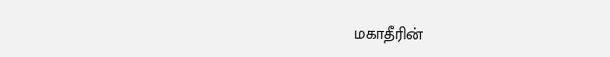மகாதீரின்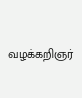வழக்கறிஞர்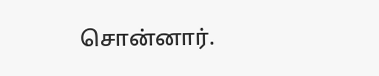சொன்னார்.